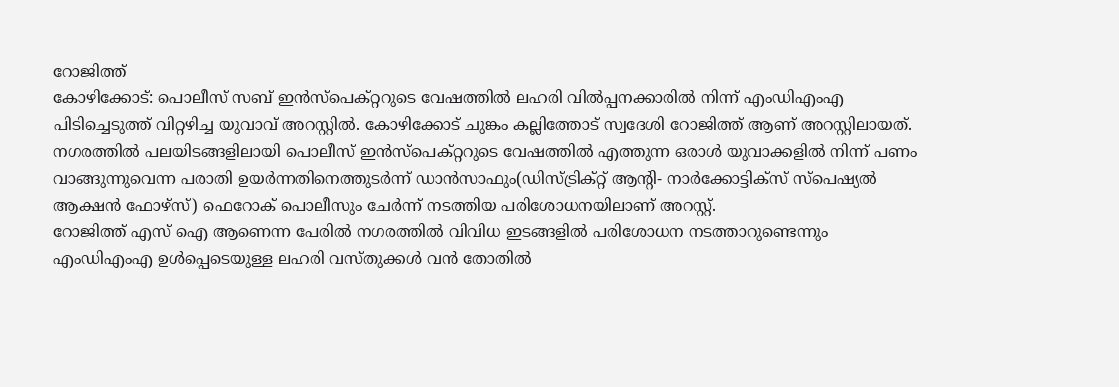റോജിത്ത്
കോഴിക്കോട്: പൊലീസ് സബ് ഇൻസ്പെക്റ്ററുടെ വേഷത്തിൽ ലഹരി വിൽപ്പനക്കാരിൽ നിന്ന് എംഡിഎംഎ പിടിച്ചെടുത്ത് വിറ്റഴിച്ച യുവാവ് അറസ്റ്റിൽ. കോഴിക്കോട് ചുങ്കം കല്ലിത്തോട് സ്വദേശി റോജിത്ത് ആണ് അറസ്റ്റിലായത്. നഗരത്തിൽ പലയിടങ്ങളിലായി പൊലീസ് ഇൻസ്പെക്റ്ററുടെ വേഷത്തിൽ എത്തുന്ന ഒരാൾ യുവാക്കളിൽ നിന്ന് പണം വാങ്ങുന്നുവെന്ന പരാതി ഉയർന്നതിനെത്തുടർന്ന് ഡാൻസാഫും(ഡിസ്ട്രിക്റ്റ് ആന്റി- നാർക്കോട്ടിക്സ് സ്പെഷ്യൽ ആക്ഷൻ ഫോഴ്സ്) ഫെറോക് പൊലീസും ചേർന്ന് നടത്തിയ പരിശോധനയിലാണ് അറസ്റ്റ്.
റോജിത്ത് എസ് ഐ ആണെന്ന പേരിൽ നഗരത്തിൽ വിവിധ ഇടങ്ങളിൽ പരിശോധന നടത്താറുണ്ടെന്നും എംഡിഎംഎ ഉൾപ്പെടെയുള്ള ലഹരി വസ്തുക്കൾ വൻ തോതിൽ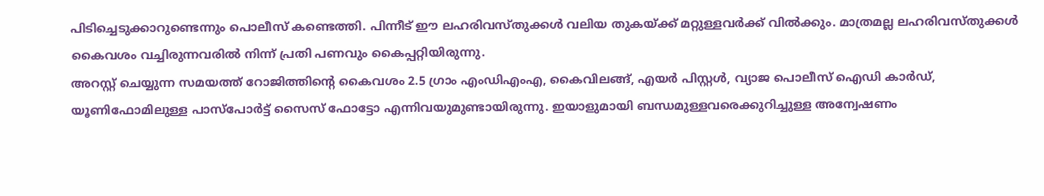പിടിച്ചെടുക്കാറുണ്ടെന്നും പൊലീസ് കണ്ടെത്തി. പിന്നീട് ഈ ലഹരിവസ്തുക്കൾ വലിയ തുകയ്ക്ക് മറ്റുള്ളവർക്ക് വിൽക്കും. മാത്രമല്ല ലഹരിവസ്തുക്കൾ കൈവശം വച്ചിരുന്നവരിൽ നിന്ന് പ്രതി പണവും കൈപ്പറ്റിയിരുന്നു.
അറസ്റ്റ് ചെയ്യുന്ന സമയത്ത് റോജിത്തിന്റെ കൈവശം 2.5 ഗ്രാം എംഡിഎംഎ, കൈവിലങ്ങ്, എയർ പിസ്റ്റൾ, വ്യാജ പൊലീസ് ഐഡി കാർഡ്, യൂണിഫോമിലുള്ള പാസ്പോർട്ട് സൈസ് ഫോട്ടോ എന്നിവയുമുണ്ടായിരുന്നു. ഇയാളുമായി ബന്ധമുള്ളവരെക്കുറിച്ചുള്ള അന്വേഷണം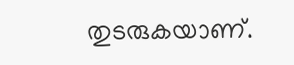തുടരുകയാണ്.